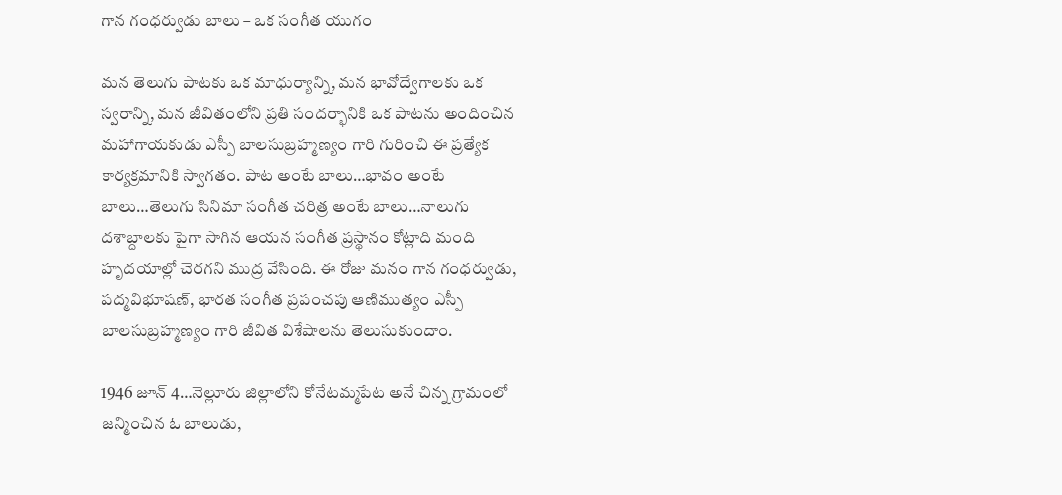గాన గంధర్వుడు బాలు – ఒక సంగీత యుగం

మన తెలుగు పాటకు ఒక మాధుర్యాన్ని, మన భావోద్వేగాలకు ఒక స్వరాన్ని, మన జీవితంలోని ప్రతి సందర్భానికి ఒక పాటను అందించిన మహాగాయకుడు ఎస్పీ బాలసుబ్రహ్మణ్యం గారి గురించి ఈ ప్రత్యేక కార్యక్రమానికి స్వాగతం. పాట అంటే బాలు…భావం అంటే బాలు…తెలుగు సినిమా సంగీత చరిత్ర అంటే బాలు…నాలుగు దశాబ్దాలకు పైగా సాగిన ఆయన సంగీత ప్రస్థానం కోట్లాది మంది హృదయాల్లో చెరగని ముద్ర వేసింది. ఈ రోజు మనం గాన గంధర్వుడు, పద్మవిభూషణ్, భారత సంగీత ప్రపంచపు ఆణిముత్యం ఎస్పీ బాలసుబ్రహ్మణ్యం గారి జీవిత విశేషాలను తెలుసుకుందాం.

1946 జూన్ 4…నెల్లూరు జిల్లాలోని కోనేటమ్మపేట అనే చిన్న గ్రామంలో జన్మించిన ఓ బాలుడు,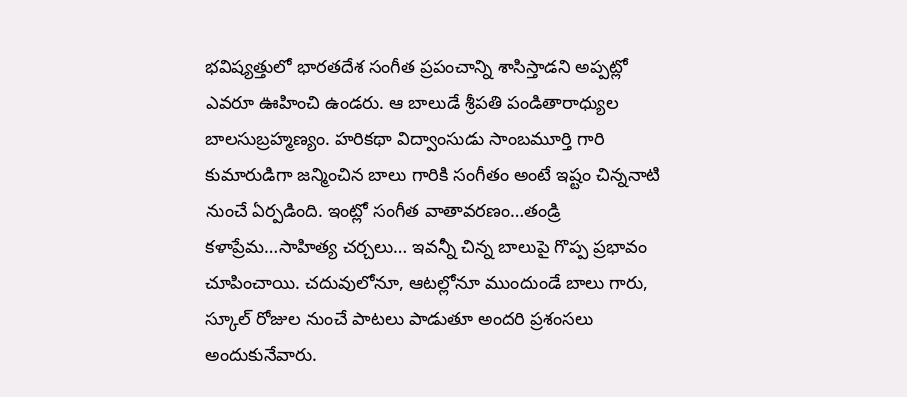భవిష్యత్తులో భారతదేశ సంగీత ప్రపంచాన్ని శాసిస్తాడని అప్పట్లో ఎవరూ ఊహించి ఉండరు. ఆ బాలుడే శ్రీపతి పండితారాధ్యుల బాలసుబ్రహ్మణ్యం. హరికథా విద్వాంసుడు సాంబమూర్తి గారి కుమారుడిగా జన్మించిన బాలు గారికి సంగీతం అంటే ఇష్టం చిన్ననాటి నుంచే ఏర్పడింది. ఇంట్లో సంగీత వాతావరణం…తండ్రి కళాప్రేమ…సాహిత్య చర్చలు… ఇవన్నీ చిన్న బాలుపై గొప్ప ప్రభావం చూపించాయి. చదువులోనూ, ఆటల్లోనూ ముందుండే బాలు గారు, స్కూల్ రోజుల నుంచే పాటలు పాడుతూ అందరి ప్రశంసలు అందుకునేవారు.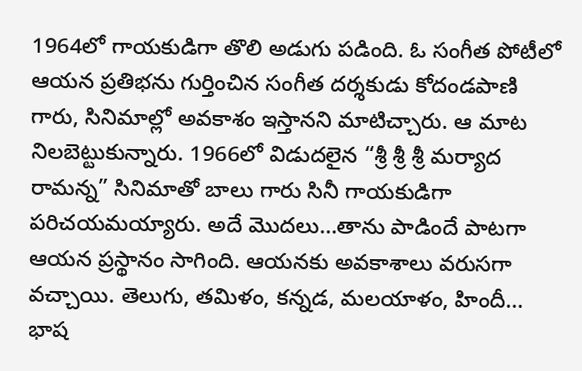1964లో గాయకుడిగా తొలి అడుగు పడింది. ఓ సంగీత పోటీలో ఆయన ప్రతిభను గుర్తించిన సంగీత దర్శకుడు కోదండపాణి గారు, సినిమాల్లో అవకాశం ఇస్తానని మాటిచ్చారు. ఆ మాట నిలబెట్టుకున్నారు. 1966లో విడుదలైన “శ్రీ శ్రీ శ్రీ మర్యాద రామన్న” సినిమాతో బాలు గారు సినీ గాయకుడిగా పరిచయమయ్యారు. అదే మొదలు…తాను పాడిందే పాటగా ఆయన ప్రస్థానం సాగింది. ఆయనకు అవకాశాలు వరుసగా వచ్చాయి. తెలుగు, తమిళం, కన్నడ, మలయాళం, హిందీ… భాష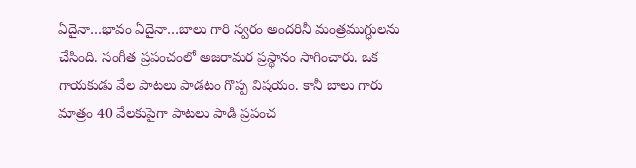ఏదైనా…భావం ఏదైనా…బాలు గారి స్వరం అందరినీ మంత్రముగ్ధులను చేసింది. సంగీత ప్రపంచంలో అజరామర ప్రస్థానం సాగించారు. ఒక గాయకుడు వేల పాటలు పాడటం గొప్ప విషయం. కానీ బాలు గారు మాత్రం 40 వేలకుపైగా పాటలు పాడి ప్రపంచ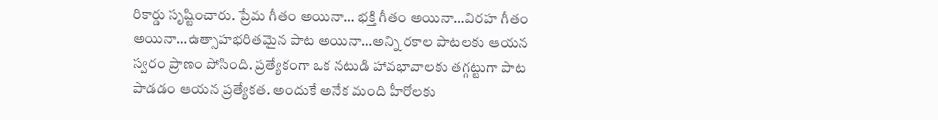రికార్డు సృష్టించారు. ప్రేమ గీతం అయినా… భక్తి గీతం అయినా…విరహ గీతం అయినా…ఉత్సాహభరితమైన పాట అయినా…అన్ని రకాల పాటలకు ఆయన స్వరం ప్రాణం పోసింది. ప్రత్యేకంగా ఒక నటుడి హావభావాలకు తగ్గట్టుగా పాట పాడడం ఆయన ప్రత్యేకత. అందుకే అనేక మంది హీరోలకు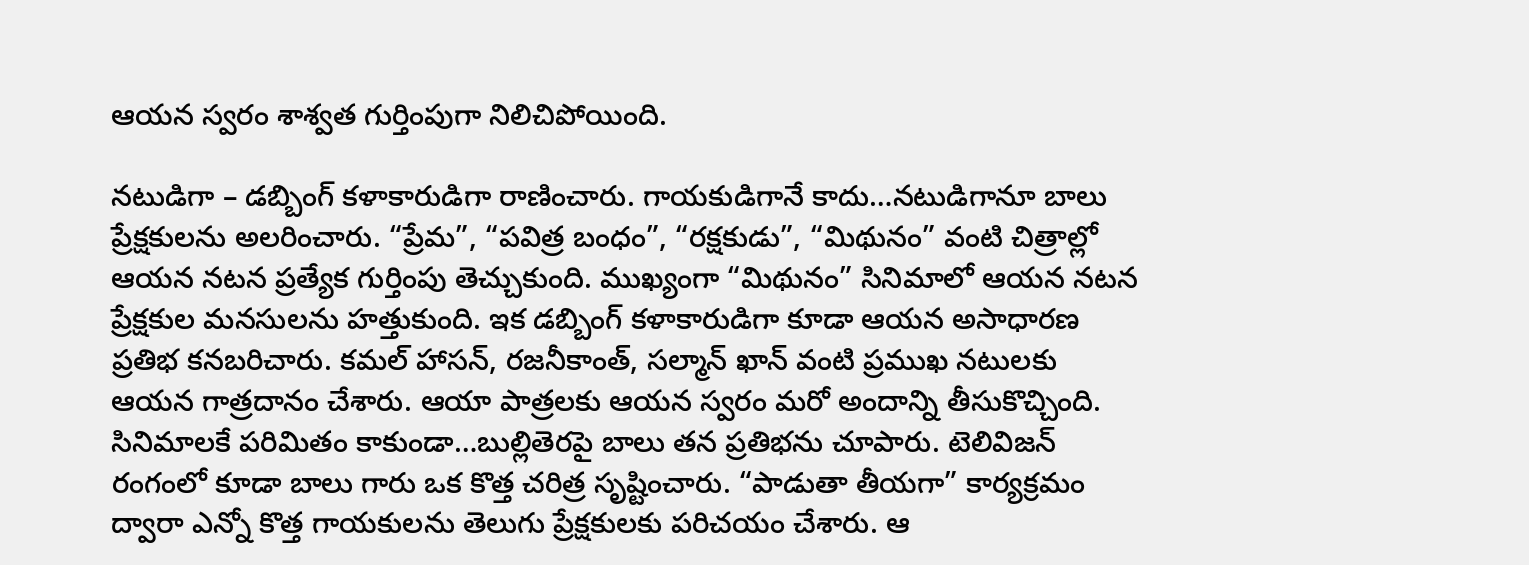ఆయన స్వరం శాశ్వత గుర్తింపుగా నిలిచిపోయింది.

నటుడిగా – డబ్బింగ్ కళాకారుడిగా రాణించారు. గాయకుడిగానే కాదు…నటుడిగానూ బాలు ప్రేక్షకులను అలరించారు. “ప్రేమ”, “పవిత్ర బంధం”, “రక్షకుడు”, “మిథునం” వంటి చిత్రాల్లో ఆయన నటన ప్రత్యేక గుర్తింపు తెచ్చుకుంది. ముఖ్యంగా “మిథునం” సినిమాలో ఆయన నటన ప్రేక్షకుల మనసులను హత్తుకుంది. ఇక డబ్బింగ్ కళాకారుడిగా కూడా ఆయన అసాధారణ ప్రతిభ కనబరిచారు. కమల్ హాసన్, రజనీకాంత్, సల్మాన్ ఖాన్ వంటి ప్రముఖ నటులకు ఆయన గాత్రదానం చేశారు. ఆయా పాత్రలకు ఆయన స్వరం మరో అందాన్ని తీసుకొచ్చింది. సినిమాలకే పరిమితం కాకుండా…బుల్లితెరపై బాలు తన ప్రతిభను చూపారు. టెలివిజన్ రంగంలో కూడా బాలు గారు ఒక కొత్త చరిత్ర సృష్టించారు. “పాడుతా తీయగా” కార్యక్రమం ద్వారా ఎన్నో కొత్త గాయకులను తెలుగు ప్రేక్షకులకు పరిచయం చేశారు. ఆ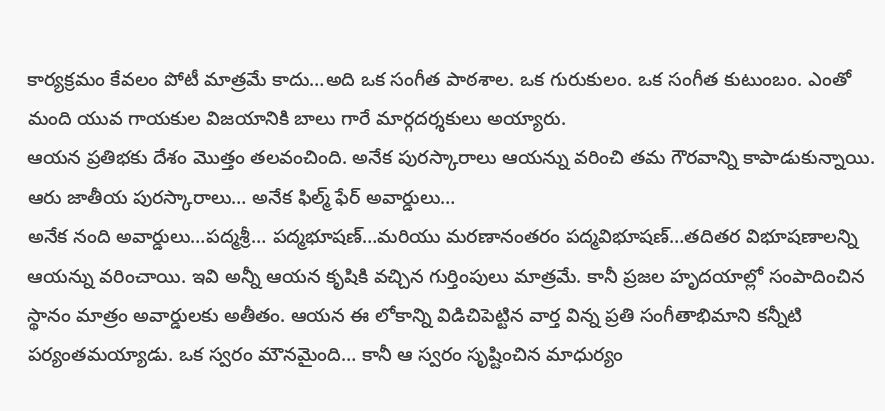కార్యక్రమం కేవలం పోటీ మాత్రమే కాదు…అది ఒక సంగీత పాఠశాల. ఒక గురుకులం. ఒక సంగీత కుటుంబం. ఎంతో మంది యువ గాయకుల విజయానికి బాలు గారే మార్గదర్శకులు అయ్యారు.
ఆయన ప్రతిభకు దేశం మొత్తం తలవంచింది. అనేక పురస్కారాలు ఆయన్ను వరించి తమ గౌరవాన్ని కాపాడుకున్నాయి. ఆరు జాతీయ పురస్కారాలు… అనేక ఫిల్మ్ ఫేర్ అవార్డులు…
అనేక నంది అవార్డులు…పద్మశ్రీ… పద్మభూషణ్…మరియు మరణానంతరం పద్మవిభూషణ్…తదితర విభూషణాలన్ని ఆయన్ను వరించాయి. ఇవి అన్నీ ఆయన కృషికి వచ్చిన గుర్తింపులు మాత్రమే. కానీ ప్రజల హృదయాల్లో సంపాదించిన స్థానం మాత్రం అవార్డులకు అతీతం. ఆయన ఈ లోకాన్ని విడిచిపెట్టిన వార్త విన్న ప్రతి సంగీతాభిమాని కన్నీటి పర్యంతమయ్యాడు. ఒక స్వరం మౌనమైంది… కానీ ఆ స్వరం సృష్టించిన మాధుర్యం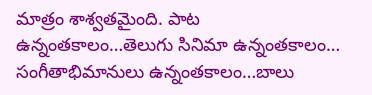మాత్రం శాశ్వతమైంది. పాట ఉన్నంతకాలం…తెలుగు సినిమా ఉన్నంతకాలం… సంగీతాభిమానులు ఉన్నంతకాలం…బాలు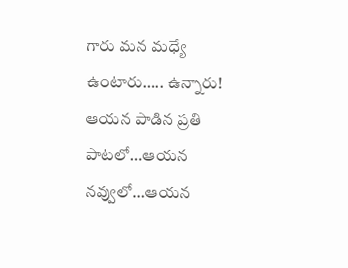గారు మన మధ్యే ఉంటారు….. ఉన్నారు! ఆయన పాడిన ప్రతి పాటలో…ఆయన నవ్వులో…ఆయన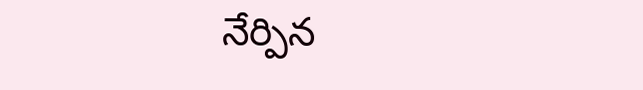నేర్పిన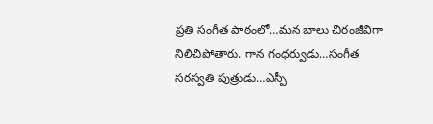ప్రతి సంగీత పాఠంలో…మన బాలు చిరంజీవిగా నిలిచిపోతారు. గాన గంధర్వుడు…సంగీత సరస్వతి పుత్రుడు…ఎస్పీ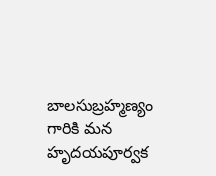బాలసుబ్రహ్మణ్యం గారికి మన హృదయపూర్వక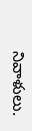నివాళులు.